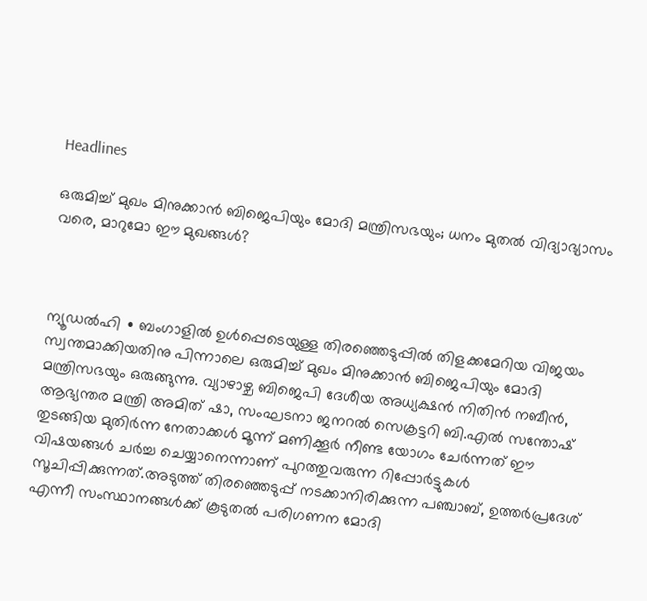Headlines

ഒരുമിച്ച് മുഖം മിനുക്കാൻ ബിജെപിയും മോദി മന്ത്രിസഭയും; ധനം മുതൽ വിദ്യാഭ്യാസം വരെ, മാറുമോ ഈ മുഖങ്ങൾ?



ന്യൂഡൽഹി ∙ ബംഗാളിൽ ഉൾപ്പെടെയുള്ള തിരഞ്ഞെടുപ്പിൽ തിളക്കമേറിയ വിജയം സ്വന്തമാക്കിയതിനു പിന്നാലെ ഒരുമിച്ച് മുഖം മിനുക്കാൻ ബിജെപിയും മോദി മന്ത്രിസഭയും ഒരുങ്ങുന്നു. വ്യാഴാഴ്ച ബിജെപി ദേശീയ അധ്യക്ഷൻ നിതിൻ നബീൻ, ആഭ്യന്തര മന്ത്രി അമിത് ഷാ, സംഘടനാ ജനറൽ സെക്രട്ടറി ബി.എൽ സന്തോഷ് തുടങ്ങിയ മുതിർന്ന നേതാക്കൾ മൂന്ന് മണിക്കൂർ നീണ്ട യോഗം ചേർന്നത് ഈ വിഷയങ്ങൾ ചർച്ച ചെയ്യാനെന്നാണ് പുറത്തുവരുന്ന റിപ്പോർട്ടുകൾ സൂചിപ്പിക്കുന്നത്.അടുത്ത് തിരഞ്ഞെടുപ്പ് നടക്കാനിരിക്കുന്ന പഞ്ചാബ്, ഉത്തർപ്രദേശ് എന്നീ സംസ്ഥാനങ്ങൾക്ക് കൂടുതൽ പരിഗണന മോദി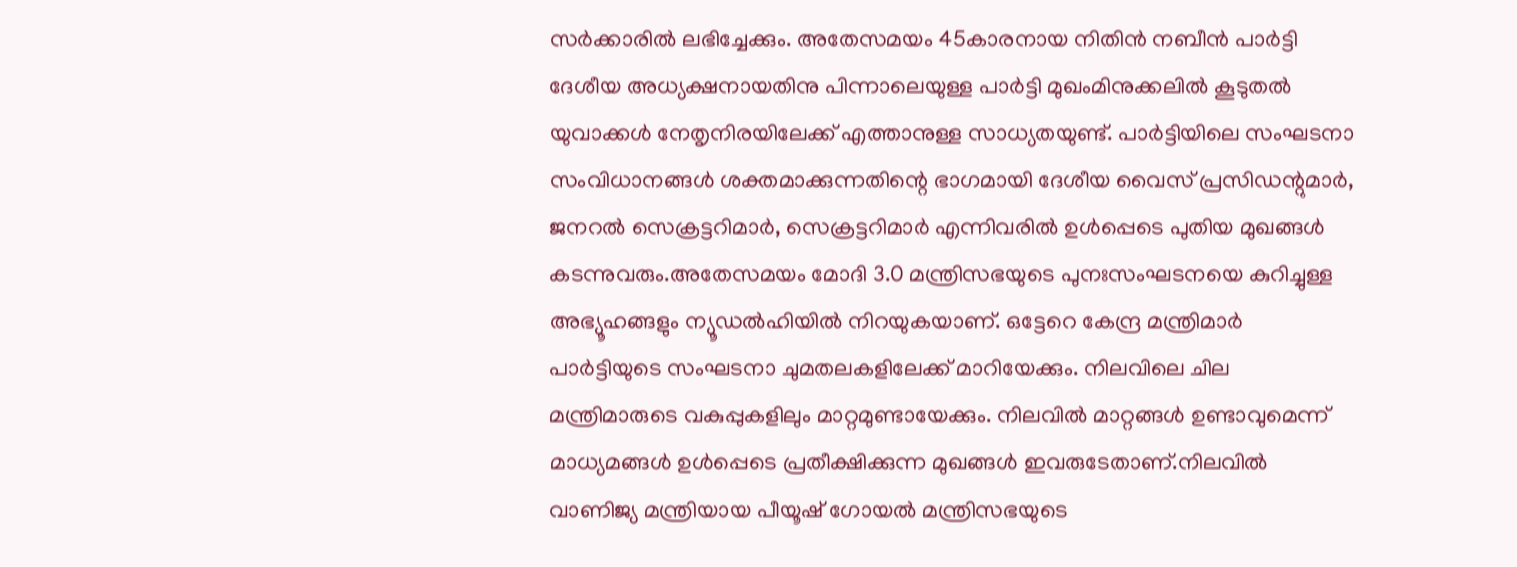സർക്കാരിൽ ലഭിച്ചേക്കും. അതേസമയം 45കാരനായ നിതിൻ നബീൻ പാർട്ടി ദേശീയ അധ്യക്ഷനായതിനു പിന്നാലെയുള്ള പാർട്ടി മുഖംമിനുക്കലിൽ കൂടുതൽ യുവാക്കൾ നേതൃനിരയിലേക്ക് എത്താനുള്ള സാധ്യതയുണ്ട്. പാർട്ടിയിലെ സംഘടനാ സംവിധാനങ്ങൾ ശക്തമാക്കുന്നതിന്റെ ഭാഗമായി ദേശീയ വൈസ് പ്രസിഡന്റുമാർ, ജനറൽ സെക്രട്ടറിമാർ, സെക്രട്ടറിമാർ എന്നിവരിൽ ഉൾപ്പെടെ പുതിയ മുഖങ്ങൾ കടന്നുവരും.അതേസമയം മോദി 3.0 മന്ത്രിസഭയുടെ പുനഃസംഘടനയെ കുറിച്ചുള്ള അഭ്യൂഹങ്ങളും ന്യൂഡൽഹിയിൽ നിറയുകയാണ്. ഒട്ടേറെ കേന്ദ്ര മന്ത്രിമാർ പാർട്ടിയുടെ സംഘടനാ ചുമതലകളിലേക്ക് മാറിയേക്കും. നിലവിലെ ചില മന്ത്രിമാരുടെ വകുപ്പുകളിലും മാറ്റമുണ്ടായേക്കും. നിലവിൽ മാറ്റങ്ങൾ ഉണ്ടാവുമെന്ന് മാധ്യമങ്ങൾ ഉൾപ്പെടെ പ്രതീക്ഷിക്കുന്ന മുഖങ്ങൾ ഇവരുടേതാണ്.നിലവിൽ വാണിജ്യ മന്ത്രിയായ പീയൂഷ് ഗോയൽ മന്ത്രിസഭയുടെ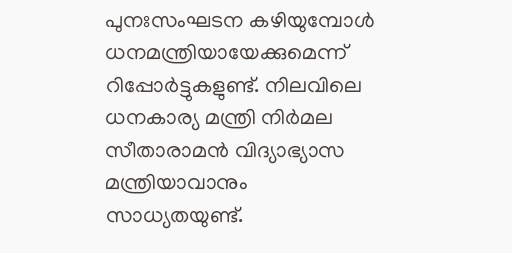പുനഃസംഘടന കഴിയുമ്പോൾ ധനമന്ത്രിയായേക്കുമെന്ന് റിപ്പോർട്ടുകളുണ്ട്. നിലവിലെ ധനകാര്യ മന്ത്രി നിർമല സീതാരാമൻ വിദ്യാഭ്യാസ മന്ത്രിയാവാനും സാധ്യതയുണ്ട്.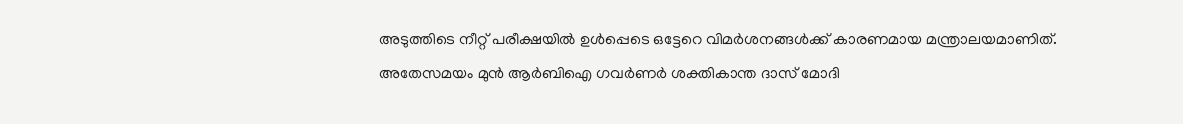അടുത്തിടെ നീറ്റ് പരീക്ഷയിൽ ഉൾപ്പെടെ ഒട്ടേറെ വിമർശനങ്ങൾക്ക് കാരണമായ മന്ത്രാലയമാണിത്. അതേസമയം മുൻ ആർ‌ബി‌ഐ ഗവർണർ ശക്തികാന്ത ദാസ് മോദി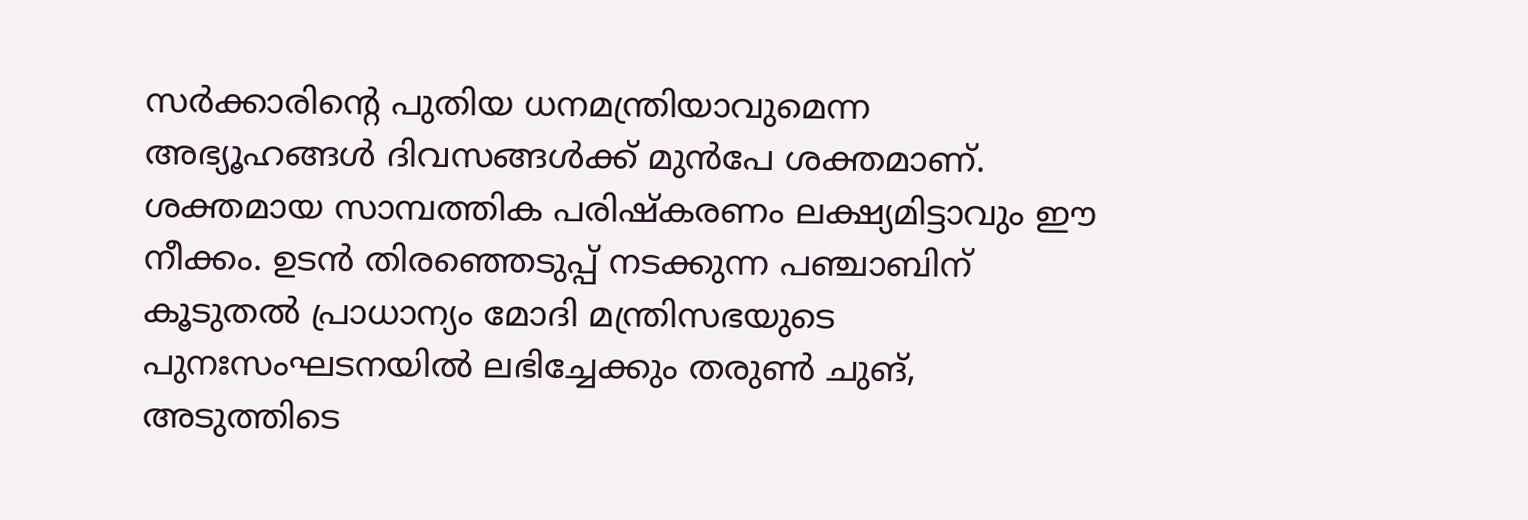സർക്കാരിന്റെ പുതിയ ധനമന്ത്രിയാവുമെന്ന അഭ്യൂഹങ്ങൾ ദിവസങ്ങൾക്ക് മുൻപേ ശക്തമാണ്. ശക്തമായ സാമ്പത്തിക പരിഷ്കരണം ലക്ഷ്യമിട്ടാവും ഈ നീക്കം. ഉടൻ തിര‍ഞ്ഞെടുപ്പ് നടക്കുന്ന പഞ്ചാബിന് കൂടുതൽ പ്രാധാന്യം മോദി മന്ത്രിസഭയുടെ പുനഃസംഘടനയിൽ ലഭിച്ചേക്കും തരുൺ ചുങ്, അടുത്തിടെ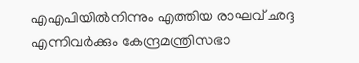എഎപിയിൽനിന്നും എത്തിയ രാഘവ് ഛദ്ദ എന്നിവർക്കും കേന്ദ്രമന്ത്രിസഭാ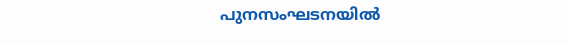പുനസംഘടനയിൽ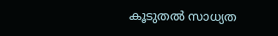കൂടുതൽ സാധ്യത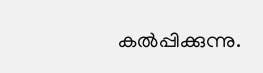കൽപ്പിക്കുന്നു.